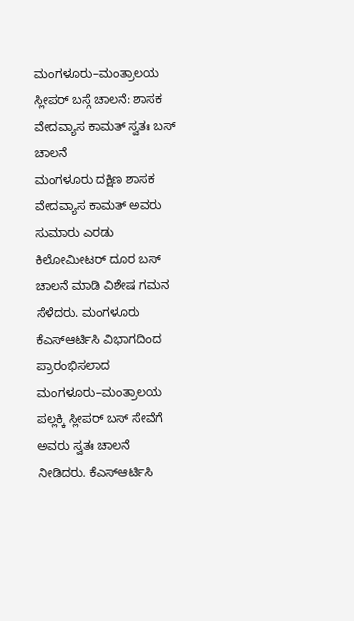ಮಂಗಳೂರು–ಮಂತ್ರಾಲಯ ಸ್ಲೀಪರ್ ಬಸ್ಗೆ ಚಾಲನೆ: ಶಾಸಕ ವೇದವ್ಯಾಸ ಕಾಮತ್ ಸ್ವತಃ ಬಸ್ ಚಾಲನೆ
ಮಂಗಳೂರು ದಕ್ಷಿಣ ಶಾಸಕ ವೇದವ್ಯಾಸ ಕಾಮತ್ ಅವರು ಸುಮಾರು ಎರಡು ಕಿಲೋಮೀಟರ್ ದೂರ ಬಸ್ ಚಾಲನೆ ಮಾಡಿ ವಿಶೇಷ ಗಮನ ಸೆಳೆದರು. ಮಂಗಳೂರು ಕೆಎಸ್ಆರ್ಟಿಸಿ ವಿಭಾಗದಿಂದ ಪ್ರಾರಂಭಿಸಲಾದ ಮಂಗಳೂರು–ಮಂತ್ರಾಲಯ ಪಲ್ಲಕ್ಕಿ ಸ್ಲೀಪರ್ ಬಸ್ ಸೇವೆಗೆ ಅವರು ಸ್ವತಃ ಚಾಲನೆ ನೀಡಿದರು. ಕೆಎಸ್ಆರ್ಟಿಸಿ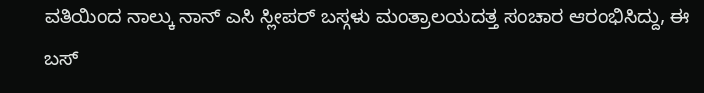ವತಿಯಿಂದ ನಾಲ್ಕು ನಾನ್ ಎಸಿ ಸ್ಲೀಪರ್ ಬಸ್ಗಳು ಮಂತ್ರಾಲಯದತ್ತ ಸಂಚಾರ ಆರಂಭಿಸಿದ್ದು, ಈ ಬಸ್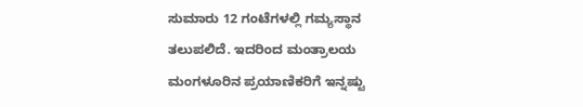ಸುಮಾರು 12 ಗಂಟೆಗಳಲ್ಲಿ ಗಮ್ಯಸ್ಥಾನ ತಲುಪಲಿದೆ. ಇದರಿಂದ ಮಂತ್ರಾಲಯ ಮಂಗಳೂರಿನ ಪ್ರಯಾಣಿಕರಿಗೆ ಇನ್ನಷ್ಟು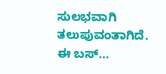ಸುಲಭವಾಗಿ ತಲುಪುವಂತಾಗಿದೆ. ಈ ಬಸ್…